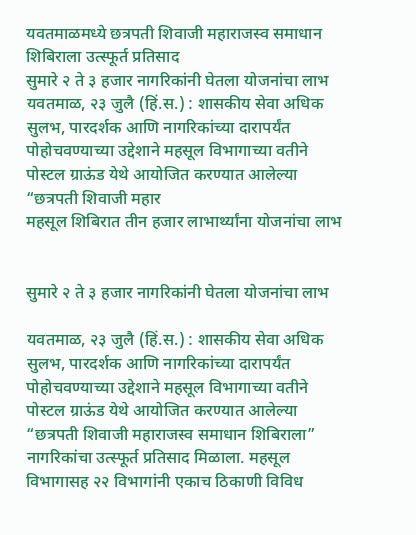यवतमाळमध्ये छत्रपती शिवाजी महाराजस्व समाधान शिबिराला उत्स्फूर्त प्रतिसाद
सुमारे २ ते ३ हजार नागरिकांनी घेतला योजनांचा लाभ यवतमाळ, २३ जुलै (हिं.स.) : शासकीय सेवा अधिक सुलभ, पारदर्शक आणि नागरिकांच्या दारापर्यंत पोहोचवण्याच्या उद्देशाने महसूल विभागाच्या वतीने पोस्टल ग्राऊंड येथे आयोजित करण्यात आलेल्या “छत्रपती शिवाजी महार
महसूल शिबिरात तीन हजार लाभार्थ्यांना योजनांचा लाभ


सुमारे २ ते ३ हजार नागरिकांनी घेतला योजनांचा लाभ

यवतमाळ, २३ जुलै (हिं.स.) : शासकीय सेवा अधिक सुलभ, पारदर्शक आणि नागरिकांच्या दारापर्यंत पोहोचवण्याच्या उद्देशाने महसूल विभागाच्या वतीने पोस्टल ग्राऊंड येथे आयोजित करण्यात आलेल्या “छत्रपती शिवाजी महाराजस्व समाधान शिबिराला” नागरिकांचा उत्स्फूर्त प्रतिसाद मिळाला. महसूल विभागासह २२ विभागांनी एकाच ठिकाणी विविध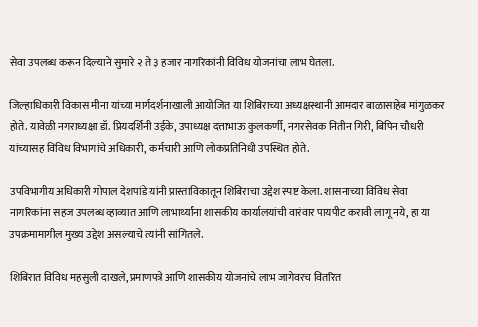सेवा उपलब्ध करून दिल्याने सुमारे २ ते ३ हजार नागरिकांनी विविध योजनांचा लाभ घेतला.

जिल्हाधिकारी विकास मीना यांच्या मार्गदर्शनाखाली आयोजित या शिबिराच्या अध्यक्षस्थानी आमदार बाळासाहेब मांगुळकर होते. यावेळी नगराध्यक्षा डॉ. प्रियदर्शिनी उईके, उपाध्यक्ष दत्ताभाऊ कुलकर्णी, नगरसेवक नितीन गिरी, बिपिन चौधरी यांच्यासह विविध विभागांचे अधिकारी, कर्मचारी आणि लोकप्रतिनिधी उपस्थित होते.

उपविभागीय अधिकारी गोपाल देशपांडे यांनी प्रास्ताविकातून शिबिराचा उद्देश स्पष्ट केला. शासनाच्या विविध सेवा नागरिकांना सहज उपलब्ध व्हाव्यात आणि लाभार्थ्यांना शासकीय कार्यालयांची वारंवार पायपीट करावी लागू नये, हा या उपक्रमामागील मुख्य उद्देश असल्याचे त्यांनी सांगितले.

शिबिरात विविध महसुली दाखले, प्रमाणपत्रे आणि शासकीय योजनांचे लाभ जागेवरच वितरित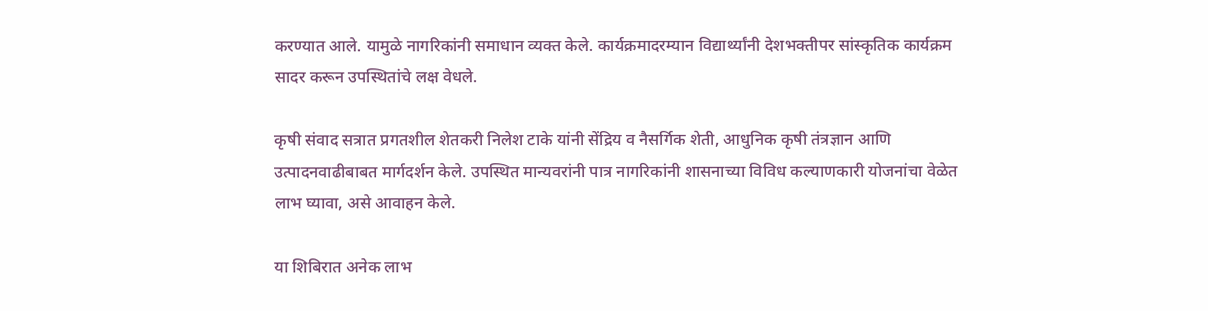करण्यात आले. यामुळे नागरिकांनी समाधान व्यक्त केले. कार्यक्रमादरम्यान विद्यार्थ्यांनी देशभक्तीपर सांस्कृतिक कार्यक्रम सादर करून उपस्थितांचे लक्ष वेधले.

कृषी संवाद सत्रात प्रगतशील शेतकरी निलेश टाके यांनी सेंद्रिय व नैसर्गिक शेती, आधुनिक कृषी तंत्रज्ञान आणि उत्पादनवाढीबाबत मार्गदर्शन केले. उपस्थित मान्यवरांनी पात्र नागरिकांनी शासनाच्या विविध कल्याणकारी योजनांचा वेळेत लाभ घ्यावा, असे आवाहन केले.

या शिबिरात अनेक लाभ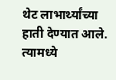थेट लाभार्थ्यांच्या हाती देण्यात आले. त्यामध्ये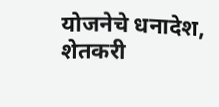योजनेचे धनादेश, शेतकरी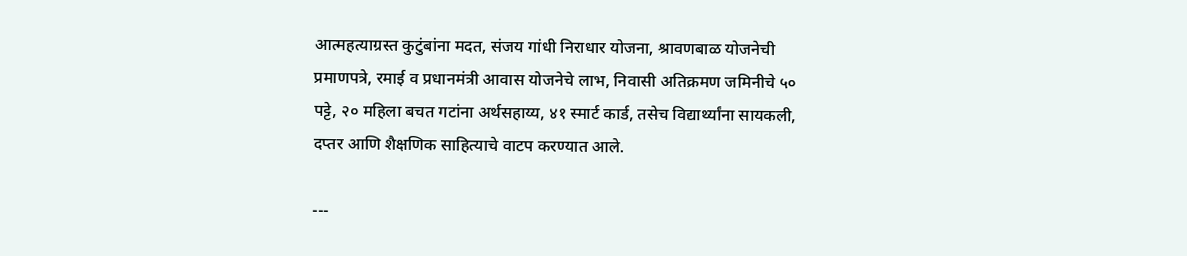आत्महत्याग्रस्त कुटुंबांना मदत, संजय गांधी निराधार योजना, श्रावणबाळ योजनेची प्रमाणपत्रे, रमाई व प्रधानमंत्री आवास योजनेचे लाभ, निवासी अतिक्रमण जमिनीचे ५० पट्टे, २० महिला बचत गटांना अर्थसहाय्य, ४१ स्मार्ट कार्ड, तसेच विद्यार्थ्यांना सायकली, दप्तर आणि शैक्षणिक साहित्याचे वाटप करण्यात आले.

---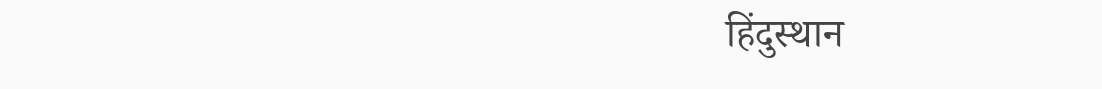हिंदुस्थान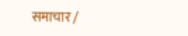समाचार /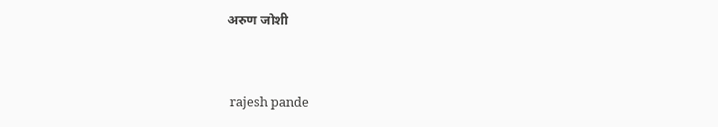अरुण जोशी


 rajesh pande